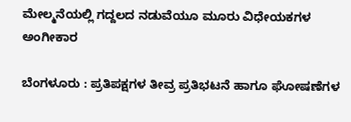ಮೇಲ್ಮನೆಯಲ್ಲಿ ಗದ್ದಲದ ನಡುವೆಯೂ ಮೂರು ವಿಧೇಯಕಗಳ ಅಂಗೀಕಾರ

ಬೆಂಗಳೂರು : ಪ್ರತಿಪಕ್ಷಗಳ ತೀವ್ರ ಪ್ರತಿಭಟನೆ ಹಾಗೂ ಘೋಷಣೆಗಳ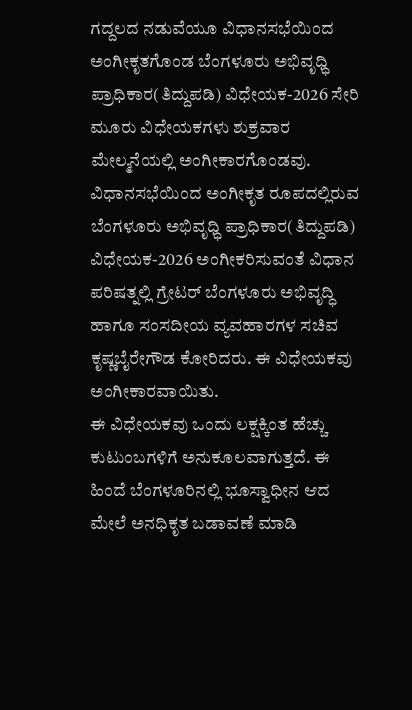ಗದ್ದಲದ ನಡುವೆಯೂ ವಿಧಾನಸಭೆಯಿಂದ ಅಂಗೀಕೃತಗೊಂಡ ಬೆಂಗಳೂರು ಅಭಿವೃಧ್ಧಿ ಪ್ರಾಧಿಕಾರ(ತಿದ್ದುಪಡಿ) ವಿಧೇಯಕ-2026 ಸೇರಿ ಮೂರು ವಿಧೇಯಕಗಳು ಶುಕ್ರವಾರ ಮೇಲ್ಮನೆಯಲ್ಲಿ ಅಂಗೀಕಾರಗೊಂಡವು.
ವಿಧಾನಸಭೆಯಿಂದ ಅಂಗೀಕೃತ ರೂಪದಲ್ಲಿರುವ ಬೆಂಗಳೂರು ಅಭಿವೃಧ್ಧಿ ಪ್ರಾಧಿಕಾರ(ತಿದ್ದುಪಡಿ) ವಿಧೇಯಕ-2026 ಅಂಗೀಕರಿಸುವಂತೆ ವಿಧಾನ ಪರಿಷತ್ನಲ್ಲಿ ಗ್ರೇಟರ್ ಬೆಂಗಳೂರು ಅಭಿವೃದ್ಧಿ ಹಾಗೂ ಸಂಸದೀಯ ವ್ಯವಹಾರಗಳ ಸಚಿವ ಕೃಷ್ಣಬೈರೇಗೌಡ ಕೋರಿದರು. ಈ ವಿಧೇಯಕವು ಅಂಗೀಕಾರವಾಯಿತು.
ಈ ವಿಧೇಯಕವು ಒಂದು ಲಕ್ಷಕ್ಕಿಂತ ಹೆಚ್ಚು ಕುಟುಂಬಗಳಿಗೆ ಅನುಕೂಲವಾಗುತ್ತದೆ. ಈ ಹಿಂದೆ ಬೆಂಗಳೂರಿನಲ್ಲಿ ಭೂಸ್ವಾಧೀನ ಆದ ಮೇಲೆ ಅನಧಿಕೃತ ಬಡಾವಣೆ ಮಾಡಿ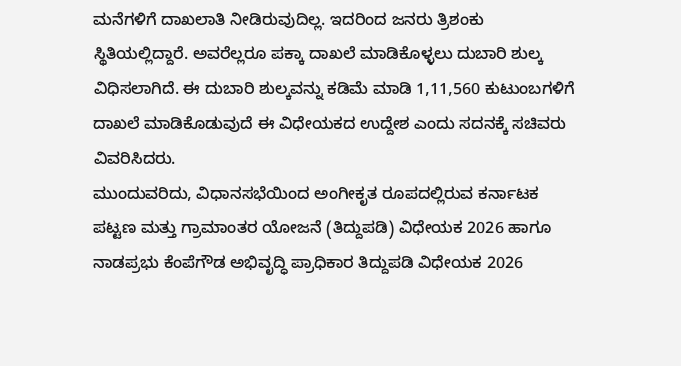ಮನೆಗಳಿಗೆ ದಾಖಲಾತಿ ನೀಡಿರುವುದಿಲ್ಲ. ಇದರಿಂದ ಜನರು ತ್ರಿಶಂಕು ಸ್ಥಿತಿಯಲ್ಲಿದ್ದಾರೆ. ಅವರೆಲ್ಲರೂ ಪಕ್ಕಾ ದಾಖಲೆ ಮಾಡಿಕೊಳ್ಳಲು ದುಬಾರಿ ಶುಲ್ಕ ವಿಧಿಸಲಾಗಿದೆ. ಈ ದುಬಾರಿ ಶುಲ್ಕವನ್ನು ಕಡಿಮೆ ಮಾಡಿ 1,11,560 ಕುಟುಂಬಗಳಿಗೆ ದಾಖಲೆ ಮಾಡಿಕೊಡುವುದೆ ಈ ವಿಧೇಯಕದ ಉದ್ದೇಶ ಎಂದು ಸದನಕ್ಕೆ ಸಚಿವರು ವಿವರಿಸಿದರು.
ಮುಂದುವರಿದು, ವಿಧಾನಸಭೆಯಿಂದ ಅಂಗೀಕೃತ ರೂಪದಲ್ಲಿರುವ ಕರ್ನಾಟಕ ಪಟ್ಟಣ ಮತ್ತು ಗ್ರಾಮಾಂತರ ಯೋಜನೆ (ತಿದ್ದುಪಡಿ) ವಿಧೇಯಕ 2026 ಹಾಗೂ ನಾಡಪ್ರಭು ಕೆಂಪೆಗೌಡ ಅಭಿವೃದ್ಧಿ ಪ್ರಾಧಿಕಾರ ತಿದ್ದುಪಡಿ ವಿಧೇಯಕ 2026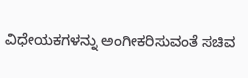ವಿಧೇಯಕಗಳನ್ನು ಅಂಗೀಕರಿಸುವಂತೆ ಸಚಿವ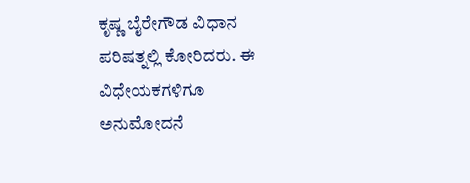ಕೃಷ್ಣ ಬೈರೇಗೌಡ ವಿಧಾನ ಪರಿಷತ್ನಲ್ಲಿ ಕೋರಿದರು. ಈ ವಿಧೇಯಕಗಳಿಗೂ ಅನುಮೋದನೆ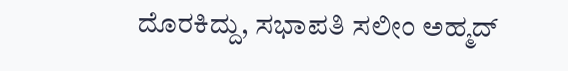ದೊರಕಿದ್ದು, ಸಭಾಪತಿ ಸಲೀಂ ಅಹ್ಮದ್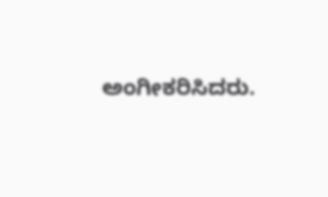ಅಂಗೀಕರಿಸಿದರು.